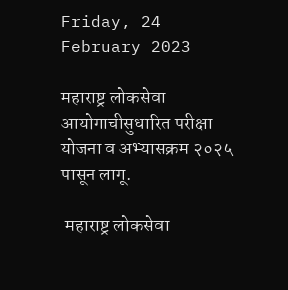Friday, 24 February 2023

महाराष्ट्र लोकसेवा आयोगाचीसुधारित परीक्षा योजना व अभ्यासक्रम २०२५ पासून लागू.

 महाराष्ट्र लोकसेवा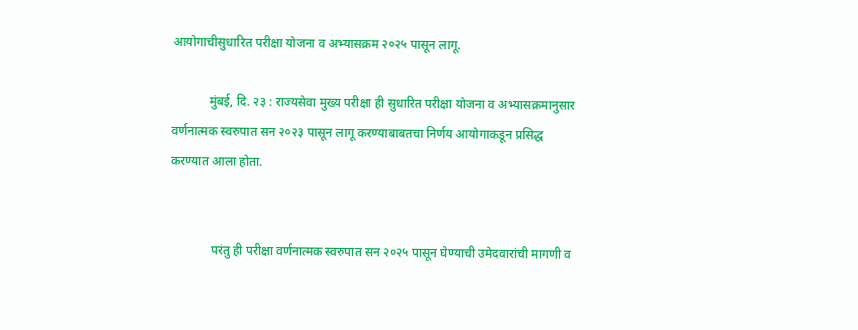आयोगाचीसुधारित परीक्षा योजना व अभ्यासक्रम २०२५ पासून लागू.

            मुंबई, दि. २३ : राज्यसेवा मुख्य परीक्षा ही सुधारित परीक्षा योजना व अभ्यासक्रमानुसार वर्णनात्मक स्वरुपात सन २०२३ पासून लागू करण्याबाबतचा निर्णय आयोगाकडून प्रसिद्ध करण्यात आला होता.


             परंतु ही परीक्षा वर्णनात्मक स्वरुपात सन २०२५ पासून घेण्याची उमेदवारांची मागणी व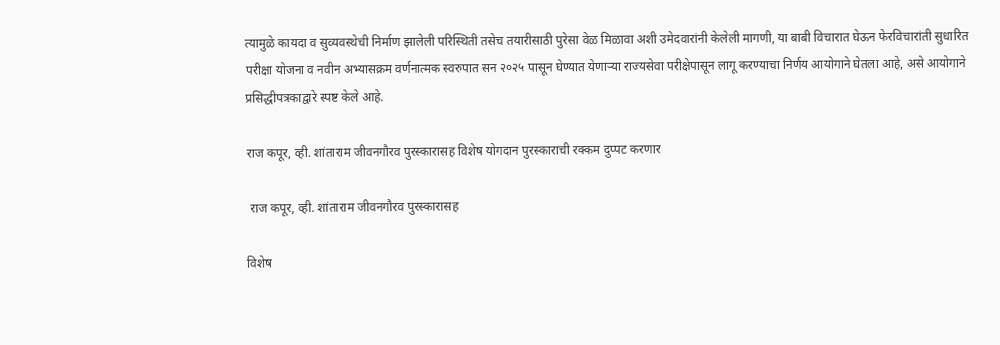त्यामुळे कायदा व सुव्यवस्थेची निर्माण झालेली परिस्थिती तसेच तयारीसाठी पुरेसा वेळ मिळावा अशी उमेदवारांनी केलेली मागणी, या बाबी विचारात घेऊन फेरविचारांती सुधारित परीक्षा योजना व नवीन अभ्यासक्रम वर्णनात्मक स्वरुपात सन २०२५ पासून घेण्यात येणाऱ्या राज्यसेवा परीक्षेपासून लागू करण्याचा निर्णय आयोगाने घेतला आहे, असे आयोगाने प्रसिद्धीपत्रकाद्वारे स्पष्ट केले आहे.

राज कपूर, व्ही. शांताराम जीवनगौरव पुरस्कारासह विशेष योगदान पुरस्काराची रक्कम दुप्पट करणार

 राज कपूर, व्ही. शांताराम जीवनगौरव पुरस्कारासह

विशेष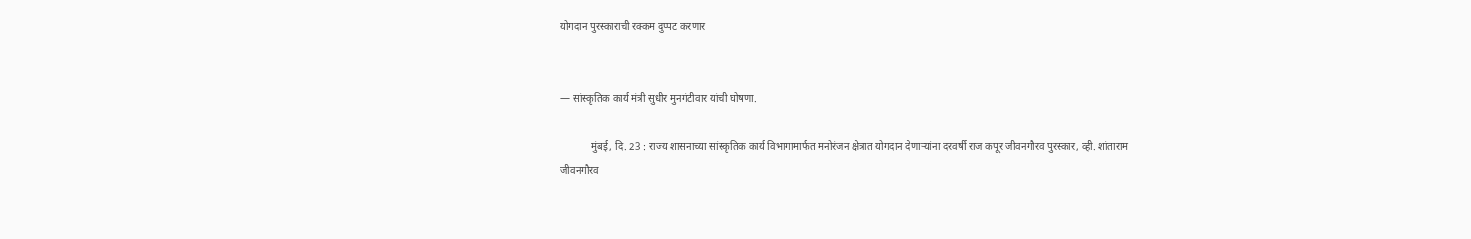योगदान पुरस्काराची रक्कम दुप्पट करणार


— सांस्कृतिक कार्य मंत्री सुधीर मुनगंटीवार यांची घोषणा.

            मुंबई, दि. 23 : राज्य शासनाच्या सांस्कृतिक कार्य विभागामार्फत मनोरंजन क्षेत्रात योगदान देणाऱ्यांना दरवर्षी राज कपूर जीवनगौरव पुरस्कार, व्ही. शांताराम जीवनगौरव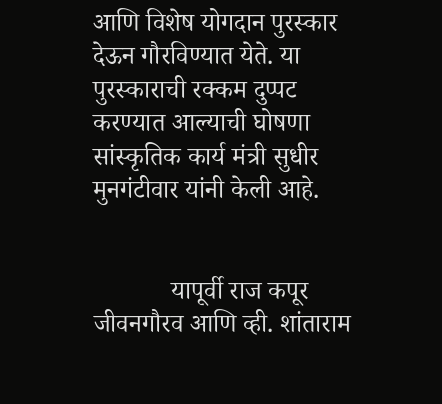आणि विशेष योगदान पुरस्कार देऊन गौरविण्यात येते. या पुरस्काराची रक्कम दुप्पट करण्यात आल्याची घोषणा सांस्कृतिक कार्य मंत्री सुधीर मुनगंटीवार यांनी केली आहे.


            यापूर्वी राज कपूर जीवनगौरव आणि व्ही. शांताराम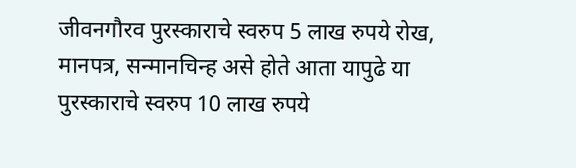जीवनगौरव पुरस्काराचे स्वरुप 5 लाख रुपये रोख, मानपत्र, सन्मानचिन्ह असे होते आता यापुढे या पुरस्काराचे स्वरुप 10 लाख रुपये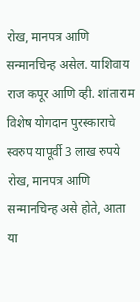रोख, मानपत्र आणि सन्मानचिन्ह असेल. याशिवाय राज कपूर आणि व्ही. शांताराम विशेष योगदान पुरस्काराचे स्वरुप यापूर्वी 3 लाख रुपये रोख, मानपत्र आणि सन्मानचिन्ह असे होते, आता या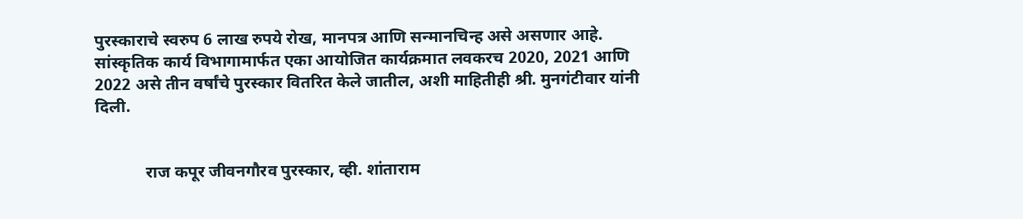पुरस्काराचे स्वरुप 6 लाख रुपये रोख, मानपत्र आणि सन्मानचिन्ह असे असणार आहे. सांस्कृतिक कार्य विभागामार्फत एका आयोजित कार्यक्रमात लवकरच 2020, 2021 आणि 2022 असे तीन वर्षांचे पुरस्कार वितरित केले जातील, अशी माहितीही श्री. मुनगंटीवार यांनी दिली.


            राज कपूर जीवनगौरव पुरस्कार, व्ही. शांताराम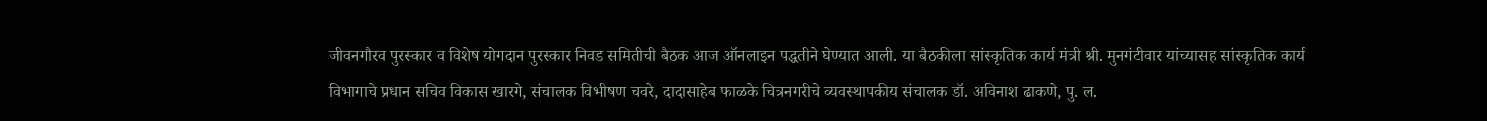जीवनगौरव पुरस्कार व विशेष योगदान पुरस्कार निवड समितीची बैठक आज ऑनलाइन पद्धतीने घेण्यात आली. या बैठकीला सांस्कृतिक कार्य मंत्री श्री. मुनगंटीवार यांच्यासह सांस्कृतिक कार्य विभागाचे प्रधान सचिव विकास खारगे, संचालक विभीषण चवरे, दादासाहेब फाळके चित्रनगरीचे व्यवस्थापकीय संचालक डॉ. अविनाश ढाकणे, पु. ल.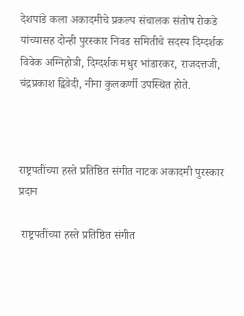देशपांडे कला अकादमीचे प्रकल्प संचालक संतोष रोकडे यांच्यासह दोन्ही पुरस्कार निवड समितीचे सदस्य दिग्दर्शक विवेक अग्निहोत्री, दिग्दर्शक मधुर भांडारकर, राजदत्तजी, चंद्रप्रकाश द्विवेदी, नीना कुलकर्णी उपस्थित होते.



राष्ट्रपतींच्या हस्ते प्रतिष्ठित संगीत नाटक अकादमी पुरस्कार प्रदान

 राष्ट्रपतींच्या हस्ते प्रतिष्ठित संगीत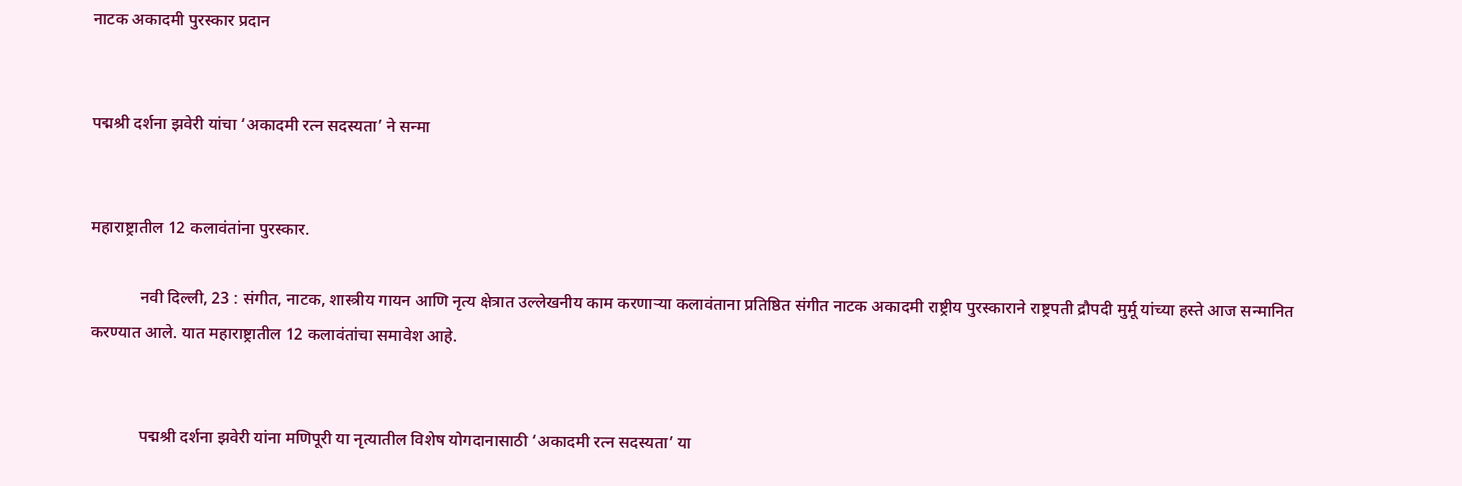नाटक अकादमी पुरस्कार प्रदान


पद्मश्री दर्शना झवेरी यांचा ‘अकादमी रत्न सदस्यता’ ने सन्मा


महाराष्ट्रातील 12 कलावंतांना पुरस्कार.

            नवी दिल्ली, 23 : संगीत, नाटक, शास्त्रीय गायन आणि नृत्य क्षेत्रात उल्लेखनीय काम करणाऱ्या कलावंताना प्रतिष्ठित संगीत नाटक अकादमी राष्ट्रीय पुरस्काराने राष्ट्रपती द्रौपदी मुर्मू यांच्या हस्ते आज सन्मानित करण्यात आले. यात महाराष्ट्रातील 12 कलावंतांचा समावेश आहे.


            पद्मश्री दर्शना झवेरी यांना मणिपूरी या नृत्यातील विशेष योगदानासाठी ‘अकादमी रत्न सदस्यता’ या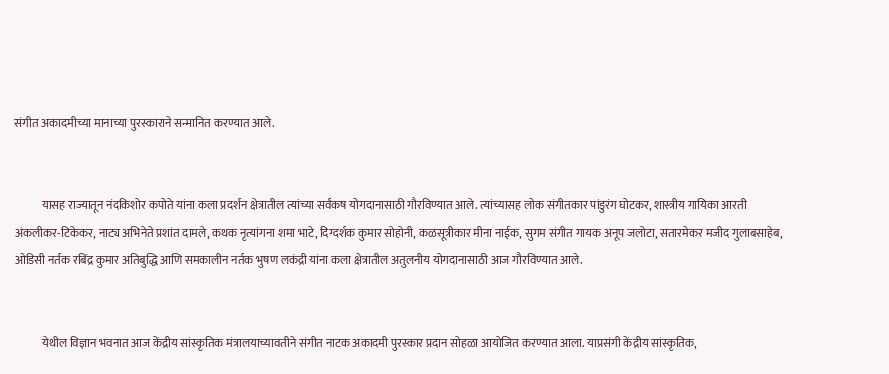संगीत अकादमीच्या मानाच्या पुरस्काराने सन्मानित करण्यात आले.


            यासह राज्यातून नंदकिशोर कपोते यांना कला प्रदर्शन क्षेत्रातील त्यांच्या सर्वंकष योगदानासाठी गौरविण्यात आले. त्यांच्यासह लोक संगीतकार पांडुरंग घोटकर, शास्त्रीय गायिका आरती अंकलीकर-टिकेकर, नाट्य अभिनेते प्रशांत दामले, कथक नृत्यांगना शमा भाटे, दिग्दर्शक कुमार सोहोनी, कळसूत्रीकार मीना नाईक, सुगम संगीत गायक अनूप जलोटा, सतारमेकर मजीद गुलाबसाहेब, ओडिसी नर्तक रबिंद्र कुमार अतिबुद्धि आणि समकालीन नर्तक भुषण लकंद्री यांना कला क्षेत्रातील अतुलनीय योगदानासाठी आज गौरविण्यात आले.


            येथील विज्ञान भवनात आज केंद्रीय सांस्कृतिक मंत्रालयाच्यावतीने संगीत नाटक अकादमी पुरस्कार प्रदान सोहळा आयोजित करण्यात आला. याप्रसंगी केंद्रीय सांस्कृतिक,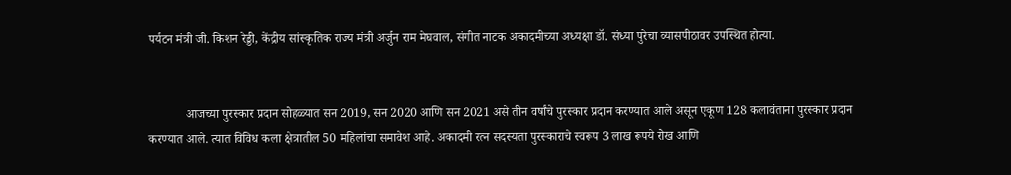पर्यटन मंत्री जी. किशन रेड्डी, केंद्रीय सांस्कृतिक राज्य मंत्री अर्जुन राम मेघवाल, संगीत नाटक अकादमीच्या अध्यक्षा डॉ. संध्या पुरेचा व्यासपीठावर उपस्थित होत्या.


            आजच्या पुरस्कार प्रदान सोहळ्यात सन 2019, सन 2020 आणि सन 2021 असे तीन वर्षांचे पुरस्कार प्रदान करण्यात आले असून एकूण 128 कलावंताना पुरस्कार प्रदान करण्यात आले. त्यात विविध कला क्षेत्रातील 50 महिलांचा समावेश आहे. अकादमी रत्न सदस्यता पुरस्काराचे स्वरूप 3 लाख रूपये रोख आणि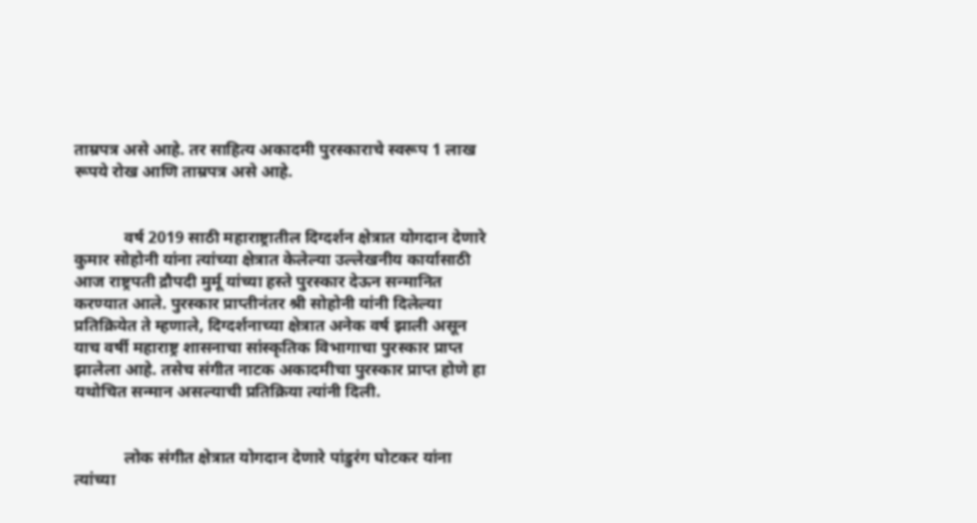ताम्रपत्र असे आहे. तर साहित्य अकादमी पुरस्काराचे स्वरूप 1 लाख रूपये रोख आणि ताम्रपत्र असे आहे.


            वर्ष 2019 साठी महाराष्ट्रातील दिग्दर्शन क्षेत्रात योगदान देणारे कुमार सोहोनी यांना त्यांच्या क्षेत्रात केलेल्या उल्लेखनीय कार्यासाठी आज राष्ट्रपती द्रौपदी मुर्मू यांच्या हस्ते पुरस्कार देऊन सन्मानित करण्यात आले. पुरस्कार प्राप्तीनंतर श्री सोहोनी यांनी दिलेल्या प्रतिक्रियेत ते म्हणाले, दिग्दर्शनाच्या क्षेत्रात अनेक वर्ष झाली असून याच वर्षी महाराष्ट्र शासनाचा सांस्कृतिक विभागाचा पुरस्कार प्राप्त झालेला आहे. तसेच संगीत नाटक अकादमीचा पुरस्कार प्राप्त होणे हा यथोचित सन्मान असल्याची प्रतिक्रिया त्यांनी दिली.


            लोक संगीत क्षेत्रात योगदान देणारे पांडुरंग घोटकर यांना त्यांच्या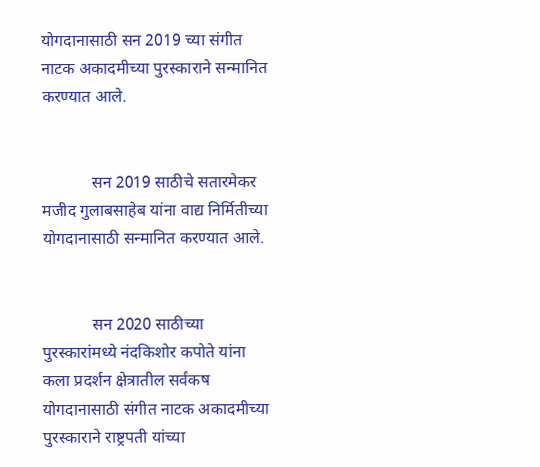योगदानासाठी सन 2019 च्या संगीत नाटक अकादमीच्या पुरस्काराने सन्मानित करण्यात आले.


            सन 2019 साठीचे सतारमेकर मजीद गुलाबसाहेब यांना वाद्य निर्मितीच्या योगदानासाठी सन्मानित करण्यात आले.


            सन 2020 साठीच्या पुरस्कारांमध्ये नंदकिशोर कपोते यांना कला प्रदर्शन क्षेत्रातील सर्वंकष योगदानासाठी संगीत नाटक अकादमीच्या पुरस्काराने राष्ट्रपती यांच्या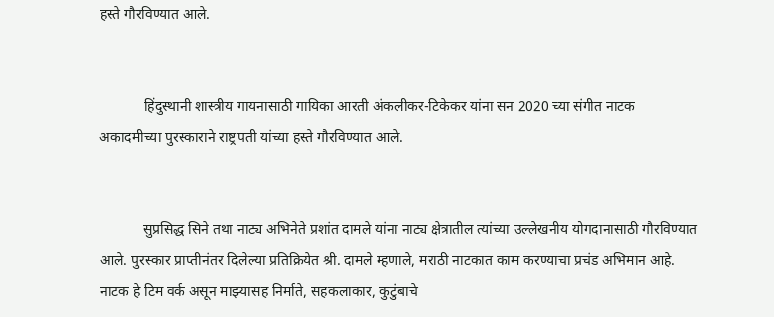हस्ते गौरविण्यात आले.


            हिंदुस्थानी शास्त्रीय गायनासाठी गायिका आरती अंकलीकर-टिकेकर यांना सन 2020 च्या संगीत नाटक अकादमीच्या पुरस्काराने राष्ट्रपती यांच्या हस्ते गौरविण्यात आले.


            सुप्रसिद्ध सिने तथा नाट्य अभिनेते प्रशांत दामले यांना नाट्य क्षेत्रातील त्यांच्या उल्लेखनीय योगदानासाठी गौरविण्यात आले. पुरस्कार प्राप्तीनंतर दिलेल्या प्रतिक्रियेत श्री. दामले म्हणाले, मराठी नाटकात काम करण्याचा प्रचंड अभिमान आहे. नाटक हे टिम वर्क असून माझ्यासह निर्माते, सहकलाकार, कुटुंबाचे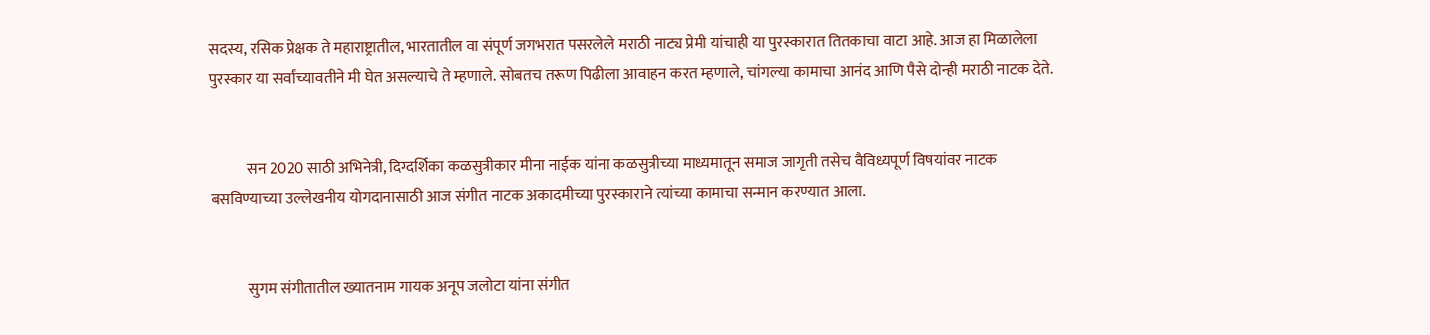सदस्य, रसिक प्रेक्षक ते महाराष्ट्रातील, भारतातील वा संपूर्ण जगभरात पसरलेले मराठी नाट्य प्रेमी यांचाही या पुरस्कारात तितकाचा वाटा आहे. आज हा मिळालेला पुरस्कार या सर्वांच्यावतीने मी घेत असल्याचे ते म्हणाले. सोबतच तरूण पिढीला आवाहन करत म्हणाले, चांगल्या कामाचा आनंद आणि पैसे दोन्ही मराठी नाटक देते.


            सन 2020 साठी अभिनेत्री, दिग्दर्शिका कळसुत्रीकार मीना नाईक यांना कळसुत्रीच्या माध्यमातून समाज जागृती तसेच वैविध्यपूर्ण विषयांवर नाटक बसविण्याच्या उल्लेखनीय योगदानासाठी आज संगीत नाटक अकादमीच्या पुरस्काराने त्यांच्या कामाचा सन्मान करण्यात आला.


            सुगम संगीतातील ख्यातनाम गायक अनूप जलोटा यांना संगीत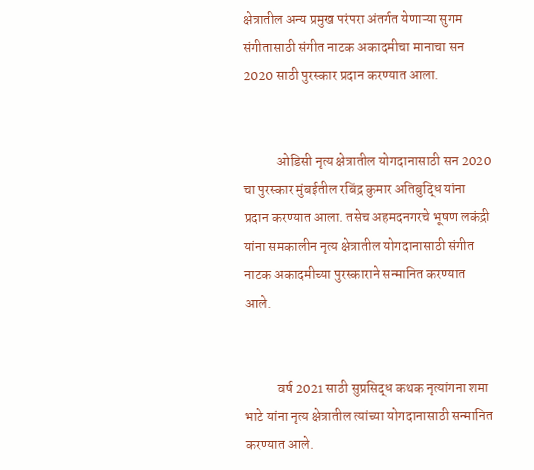क्षेत्रातील अन्य प्रमुख परंपरा अंतर्गत येणाऱ्या सुगम संगीतासाठी संगीत नाटक अकादमीचा मानाचा सन 2020 साठी पुरस्कार प्रदान करण्यात आला.


            ओडिसी नृत्य क्षेत्रातील योगदानासाठी सन 2020 चा पुरस्कार मुंबईतील रबिंद्र कुमार अतिबुद्ध‍ि यांना प्रदान करण्यात आला. तसेच अहमदनगरचे भूषण लकंद्री यांना समकालीन नृत्य क्षेत्रातील योगदानासाठी संगीत नाटक अकादमीच्या पुरस्काराने सन्मानित करण्यात आले.


            वर्ष 2021 साठी सुप्रसिद्ध कथक नृत्यांगना शमा भाटे यांना नृत्य क्षेत्रातील त्यांच्या योगदानासाठी सन्मानित करण्यात आले.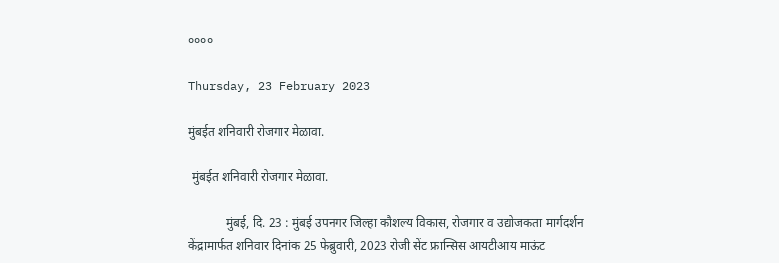००००

Thursday, 23 February 2023

मुंबईत शनिवारी रोजगार मेळावा.

 मुंबईत शनिवारी रोजगार मेळावा.

            मुंबई, दि. 23 : मुंबई उपनगर जिल्हा कौशल्य विकास, रोजगार व उद्योजकता मार्गदर्शन केंद्रामार्फत शनिवार दिनांक 25 फेब्रुवारी, 2023 रोजी सेंट फ्रान्सिस आयटीआय माऊंट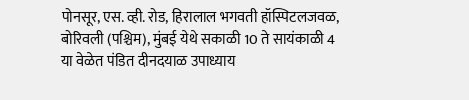पोनसूर, एस. व्ही. रोड, हिरालाल भगवती हॉस्पिटलजवळ, बोरिवली (पश्चिम), मुंबई येथे सकाळी 10 ते सायंकाळी 4 या वेळेत पंडित दीनदयाळ उपाध्याय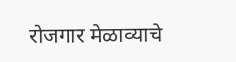रोजगार मेळाव्याचे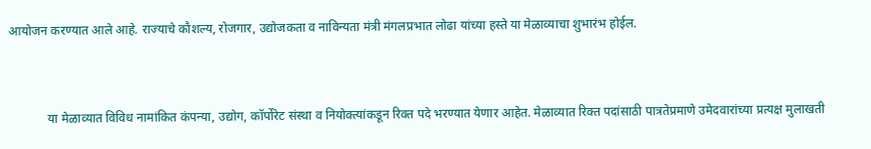आयोजन करण्यात आले आहे. राज्याचे कौशल्य, रोजगार, उद्योजकता व नाविन्यता मंत्री मंगलप्रभात लोढा यांच्या हस्ते या मेळाव्याचा शुभारंभ होईल.


            या मेळाव्यात विविध नामांकित कंपन्या, उद्योग, कॉर्पोरेट संस्था व नियोक्त्यांकडून रिक्त पदे भरण्यात येणार आहेत. मेळाव्यात रिक्त पदांसाठी पात्रतेप्रमाणे उमेदवारांच्या प्रत्यक्ष मुलाखती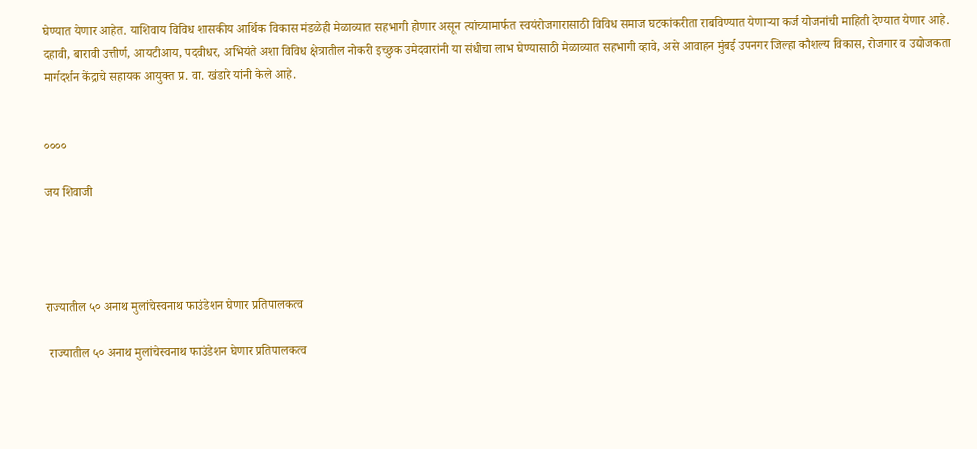घेण्यात येणार आहेत. याशिवाय विविध शासकीय आर्थिक विकास मंडळेही मेळाव्यात सहभागी होणार असून त्यांच्यामार्फत स्वयंरोजगारासाठी विविध समाज घटकांकरीता राबविण्यात येणाऱ्या कर्ज योजनांची माहिती देण्यात येणार आहे. दहावी, बारावी उत्तीर्ण, आयटीआय, पदवीधर, अभियंते अशा विविध क्षेत्रातील नोकरी इच्छुक उमेदवारांनी या संधीचा लाभ घेण्यासाठी मेळाव्यात सहभागी व्हावे, असे आवाहन मुंबई उपनगर जिल्हा कौशल्य विकास, रोजगार व उद्योजकता मार्गदर्शन केंद्राचे सहायक आयुक्त प्र. वा. खंडारे यांनी केले आहे.


००००

जय शिवाजी




राज्यातील ५० अनाथ मुलांचेस्वनाथ फाउंडेशन घेणार प्रतिपालकत्व

 राज्यातील ५० अनाथ मुलांचेस्वनाथ फाउंडेशन घेणार प्रतिपालकत्व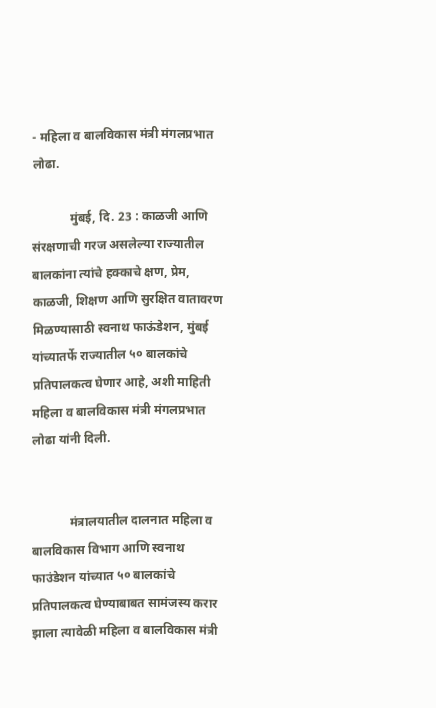- महिला व बालविकास मंत्री मंगलप्रभात लोढा.

            मुंबई, दि. 23 : काळजी आणि संरक्षणाची गरज असलेल्या राज्यातील बालकांना त्यांचे हक्काचे क्षण, प्रेम, काळजी, शिक्षण आणि सुरक्षित वातावरण मिळण्यासाठी स्वनाथ फाऊंडेशन, मुंबई यांच्यातर्फे राज्यातील ५० बालकांचे प्रतिपालकत्व घेणार आहे, अशी माहिती महिला व बालविकास मंत्री मंगलप्रभात लोढा यांनी दिली.


            मंत्रालयातील दालनात महिला व बालविकास विभाग आणि स्वनाथ फाउंडेशन यांच्यात ५० बालकांचे प्रतिपालकत्व घेण्याबाबत सामंजस्य करार झाला त्यावेळी महिला व बालविकास मंत्री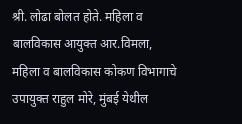श्री. लोढा बोलत होते. महिला व बालविकास आयुक्त आर.विमला, महिला व बालविकास कोकण विभागाचे उपायुक्त राहुल मोरे, मुंबई येथील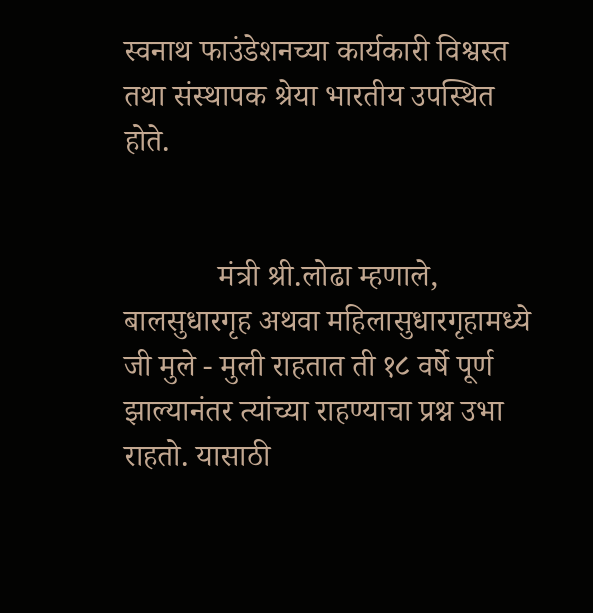स्वनाथ फाउंडेशनच्या कार्यकारी विश्वस्त तथा संस्थापक श्रेया भारतीय उपस्थित होते.


            मंत्री श्री.लोढा म्हणाले, बालसुधारगृह अथवा महिलासुधारगृहामध्ये जी मुले - मुली राहतात ती १८ वर्षे पूर्ण झाल्यानंतर त्यांच्या राहण्याचा प्रश्न उभा राहतो. यासाठी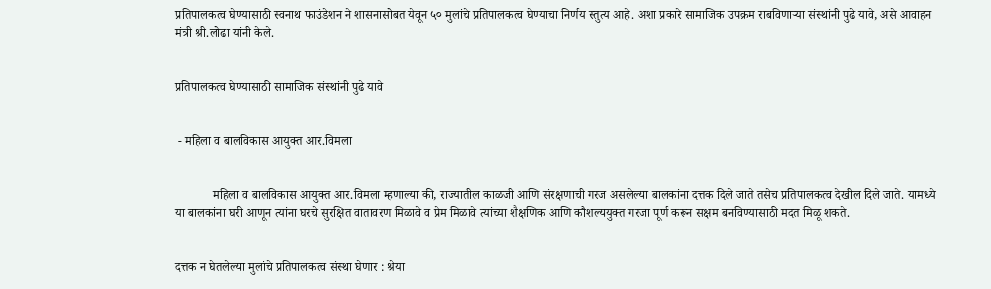प्रतिपालकत्व घेण्यासाठी स्वनाथ फाउंडेशन ने शासनासोबत येवून ५० मुलांचे प्रतिपालकत्व घेण्याचा निर्णय स्तुत्य आहे. अशा प्रकारे सामाजिक उपक्रम राबविणाऱ्या संस्थांनी पुढे यावे, असे आवाहन मंत्री श्री.लोढा यांनी केले.


प्रतिपालकत्व घेण्यासाठी सामाजिक संस्थांनी पुढे यावे


 - महिला व बालविकास आयुक्त आर.विमला


            महिला व बालविकास आयुक्त आर.विमला म्हणाल्या की, राज्यातील काळजी आणि संरक्षणाची गरज असलेल्या बालकांना दत्तक दिले जाते तसेच प्रतिपालकत्व देखील दिले जाते. यामध्ये या बालकांना घरी आणून त्यांना घरचे सुरक्षित वातावरण मिळावे व प्रेम मिळावे त्यांच्या शैक्षणिक आणि कौशल्ययुक्त गरजा पूर्ण करून सक्षम बनविण्यासाठी मदत मिळू शकते.


दत्तक न घेतलेल्या मुलांचे प्रतिपालकत्व संस्था घेणार : श्रेया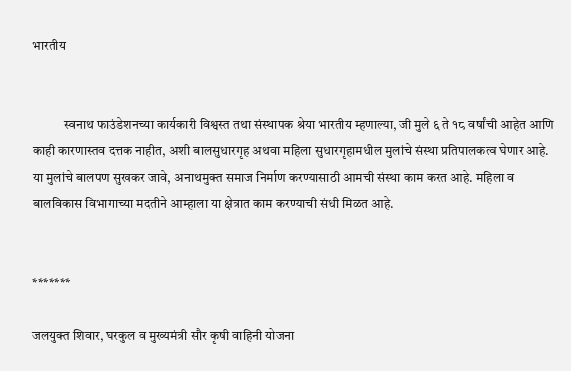भारतीय


            स्वनाथ फाउंडेशनच्या कार्यकारी विश्वस्त तथा संस्थापक श्रेया भारतीय म्हणाल्या, जी मुले ६ ते १८ वर्षांची आहेत आणि काही कारणास्तव दत्तक नाहीत, अशी बालसुधारगृह अथवा महिला सुधारगृहामधील मुलांचे संस्था प्रतिपालकत्व घेणार आहे. या मुलांचे बालपण सुखकर जावे, अनाथमुक्त समाज निर्माण करण्यासाठी आमची संस्था काम करत आहे. महिला व बालविकास विभागाच्या मदतीने आम्हाला या क्षेत्रात काम करण्याची संधी मिळत आहे.


*******

जलयुक्त शिवार, घरकुल व मुख्यमंत्री सौर कृषी वाहिनी योजना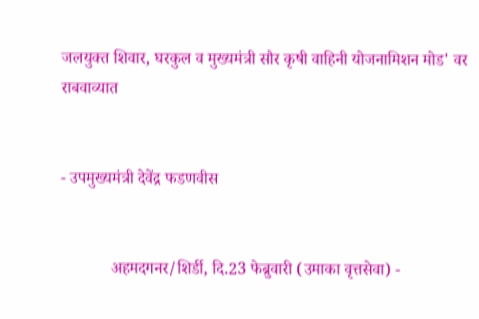जलयुक्त शिवार, घरकुल व मुख्यमंत्री सौर कृषी वाहिनी योजनामिशन मोड' वर राबवाव्यात


- उपमुख्यमंत्री देवेंद्र फडणवीस


            अहमदगनर/शिर्डी, दि.23 फेब्रुवारी (उमाका वृत्तसेवा) -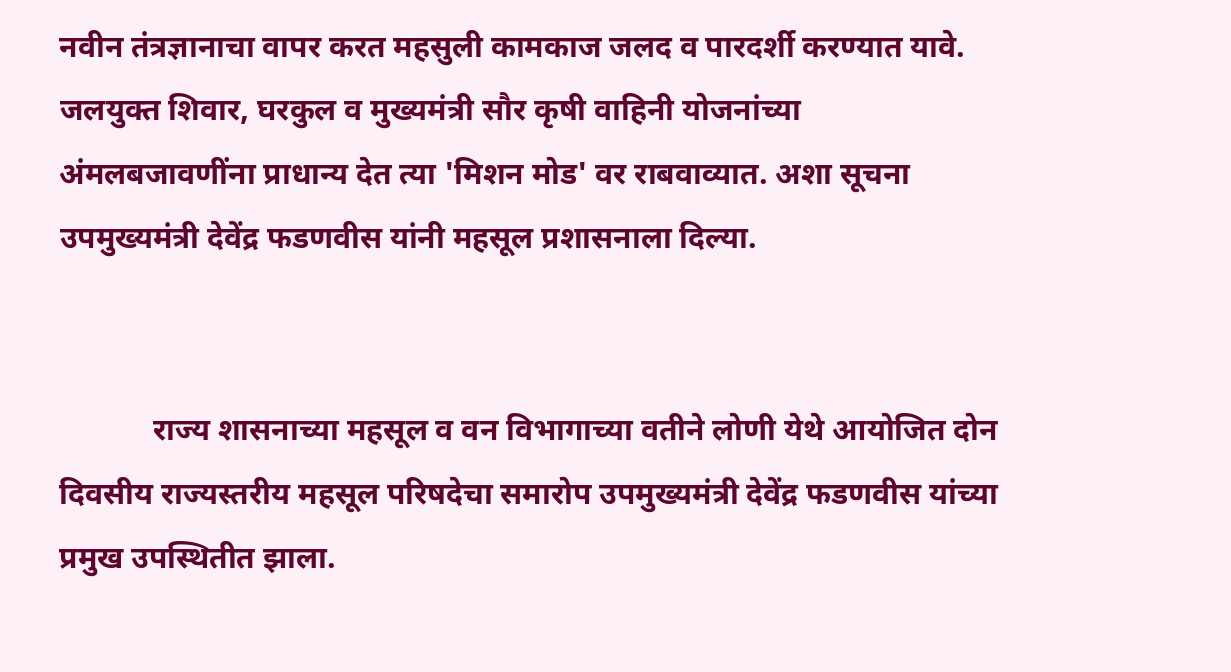नवीन तंत्रज्ञानाचा वापर करत महसुली कामकाज जलद व पारदर्शी करण्यात यावे. जलयुक्त शिवार, घरकुल व मुख्यमंत्री सौर कृषी वाहिनी योजनांच्या अंमलबजावणींना प्राधान्य देत त्या 'मिशन मोड' वर राबवाव्यात. अशा सूचना उपमुख्यमंत्री देवेंद्र फडणवीस यांनी महसूल प्रशासनाला दिल्या.


            राज्य शासनाच्या महसूल व वन विभागाच्या वतीने लोणी येथे आयोजित दोन दिवसीय राज्यस्तरीय महसूल परिषदेचा समारोप उपमुख्यमंत्री देवेंद्र फडणवीस यांच्या प्रमुख उपस्थितीत झाला.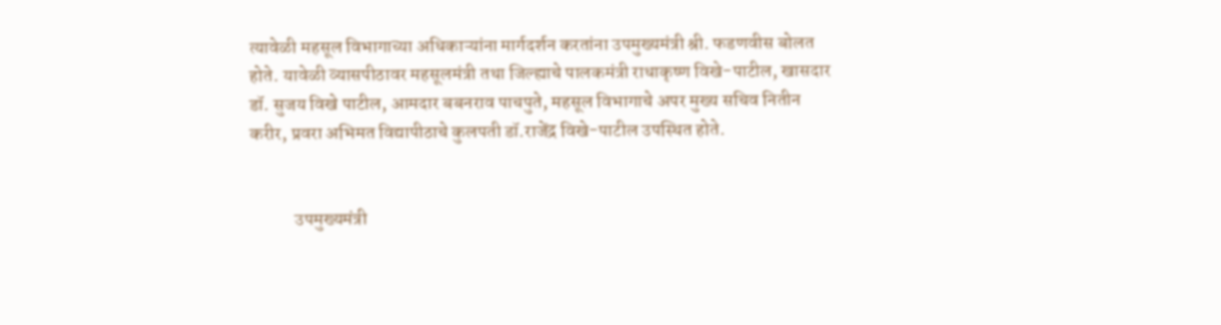त्यावेळी महसूल विभागाच्या अधिकाऱ्यांना मार्गदर्शन करतांना उपमुख्यमंत्री श्री. फडणवीस बोलत होते. यावेळी व्यासपीठावर महसूलमंत्री तथा जिल्ह्याचे पालकमंत्री राधाकृष्ण विखे-पाटील, खासदार डॉ. सुजय विखे पाटील, आमदार बबनराव पाचपुते, महसूल विभागाचे अपर मुख्य सचिव नितीन करीर, प्रवरा अभिमत विद्यापीठाचे कुलपती डॉ.राजेंद्र विखे-पाटील उपस्थित होते.


            उपमुख्यमंत्री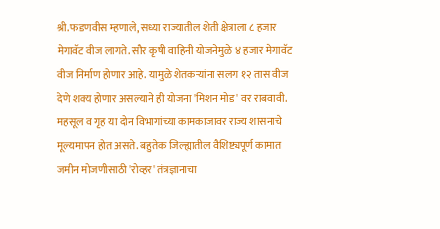श्री.फडणवीस म्हणाले, सध्या राज्यातील शेती क्षेत्राला ८ हजार मेगावॅट वीज लागते. सौर कृषी वाहिनी योजनेमुळे ४ हजार मेगावॅट वीज निर्माण होणार आहे‌. यामुळे शेतकऱ्यांना सलग १२ तास वीज देणे शक्य होणार असल्याने ही योजना 'मिशन मोड' वर राबवावी. महसूल व गृह या दोन विभागांच्या कामकाजावर राज्य शासनाचे मूल्यमापन होत असते. बहुतेक जिल्ह्यातील वैशिष्ट्यपूर्ण कामात जमीन मोजणीसाठी 'रोव्हर' तंत्रज्ञानाचा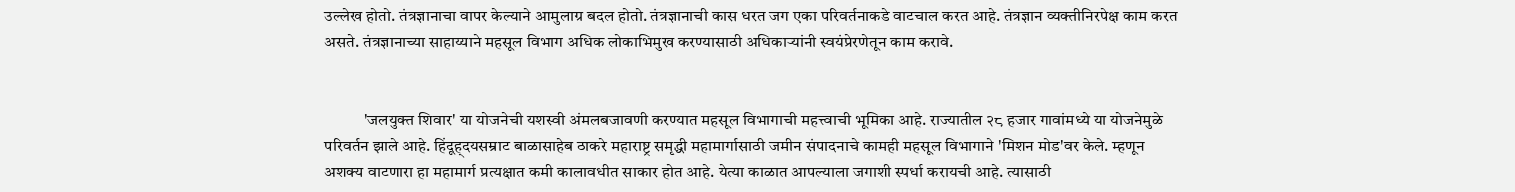उल्लेख होतो. तंत्रज्ञानाचा वापर केल्याने आमुलाग्र बदल होतो. तंत्रज्ञानाची कास धरत जग एका परिवर्तनाकडे वाटचाल करत आहे. तंत्रज्ञान व्यक्तीनिरपेक्ष काम करत असते. तंत्रज्ञानाच्या साहाय्याने महसूल विभाग अधिक लोकाभिमुख करण्यासाठी अधिकाऱ्यांनी स्वयंप्रेरणेतून काम करावे.


            'जलयुक्त शिवार' या योजनेची यशस्वी अंमलबजावणी करण्यात महसूल विभागाची महत्त्वाची भूमिका आहे. राज्यातील २८ हजार गावांमध्ये या योजनेमुळे परिवर्तन झाले आहे. हिंदूह्दयसम्राट बाळासाहेब ठाकरे महाराष्ट्र समृद्धी महामार्गासाठी जमीन संपादनाचे कामही महसूल विभागाने 'मिशन मोड'वर केले. म्हणून अशक्य वाटणारा हा महामार्ग प्रत्यक्षात कमी कालावधीत साकार होत आहे. येत्या काळात आपल्याला जगाशी स्पर्धा करायची आहे. त्यासाठी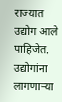राज्यात उद्योग आले पाहिजेत. उद्योगांना लागणाऱ्या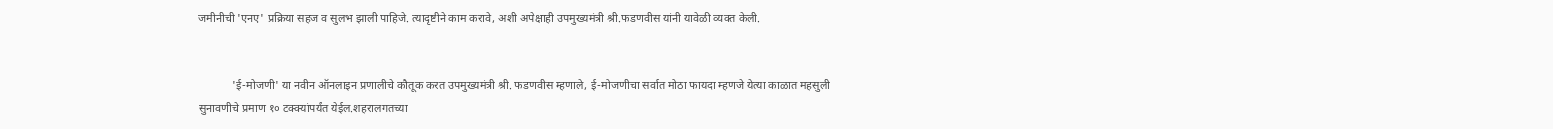जमीनीची 'एनए' प्रक्रिया सहज व सुलभ झाली पाहिजे. त्यादृष्टीने काम करावे, अशी अपेक्षाही उपमुख्यमंत्री श्री.फडणवीस यांनी यावेळी व्यक्त केली.


            'ई-मोजणी' या नवीन ऑनलाइन प्रणालीचे कौतूक करत उपमुख्यमंत्री श्री. फडणवीस म्हणाले, ई-मोजणीचा सर्वात मोठा फायदा म्हणजे येत्या काळात महसुली सुनावणीचे प्रमाण १० टक्क्यांपर्यंत येईल.शहरालगतच्या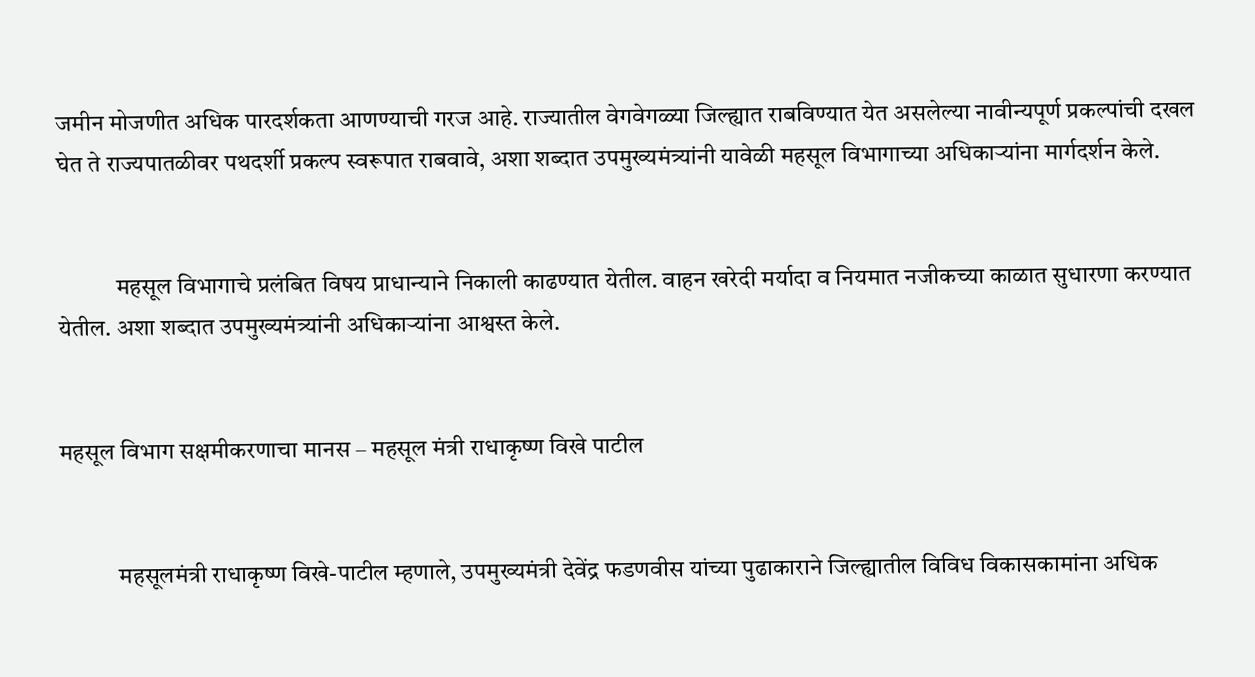जमीन मोजणीत अधिक पारदर्शकता आणण्याची गरज आहे. राज्यातील वेगवेगळ्या जिल्ह्यात राबविण्यात येत असलेल्या नावीन्यपूर्ण प्रकल्पांची दखल घेत ते राज्यपातळीवर पथदर्शी प्रकल्प स्वरूपात राबवावे, अशा शब्दात उपमुख्यमंत्र्यांनी यावेळी महसूल विभागाच्या अधिकाऱ्यांना मार्गदर्शन केले.


            महसूल विभागाचे प्रलंबित विषय प्राधान्याने निकाली काढण्यात येतील. वाहन खरेदी मर्यादा व नियमात नजीकच्या काळात सुधारणा करण्यात येतील. अशा शब्दात उपमुख्यमंत्र्यांनी अधिकाऱ्यांना आश्वस्त केले.


महसूल विभाग सक्षमीकरणाचा मानस – महसूल मंत्री राधाकृष्ण विखे पाटील


            महसूलमंत्री राधाकृष्ण विखे-पाटील म्हणाले, उपमुख्यमंत्री देवेंद्र फडणवीस यांच्या पुढाकाराने जिल्ह्यातील विविध विकासकामांना अधिक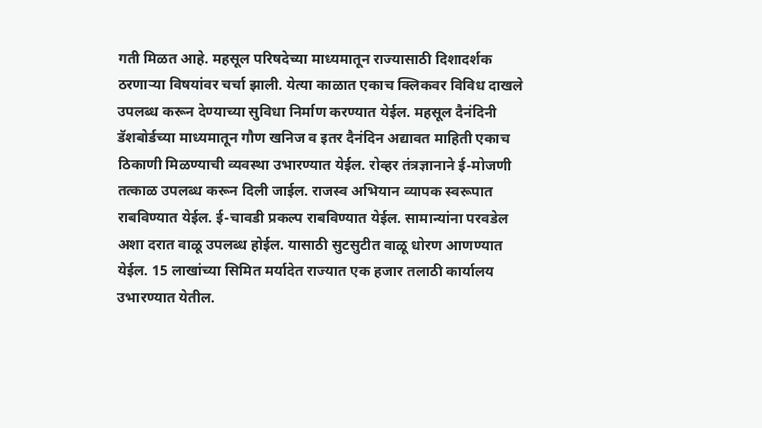गती मिळत आहे. महसूल परिषदेच्या माध्यमातून राज्यासाठी दिशादर्शक ठरणाऱ्या विषयांवर चर्चा झाली. येत्या काळात एकाच क्लिकवर विविध दाखले उपलब्ध करून देण्याच्या सुविधा निर्माण करण्यात येईल. महसूल दैनंदिनी डॅशबोर्डच्या माध्यमातून गौण खनिज व इतर दैनंदिन अद्यावत माहिती एकाच ठिकाणी मिळण्याची व्यवस्था उभारण्यात येईल. रोव्हर तंत्रज्ञानाने ई-मोजणी तत्काळ उपलब्ध करून दिली जाईल. राजस्व अभियान व्यापक स्वरूपात राबविण्यात येईल‌. ई-चावडी प्रकल्प राबविण्यात येईल‌. सामान्यांना परवडेल अशा दरात वाळू उपलब्ध होईल. यासाठी सुटसुटीत वाळू धोरण आणण्यात येईल. 15 लाखांच्या सिमित मर्यादेत राज्यात एक हजार तलाठी कार्यालय उभारण्यात येतील.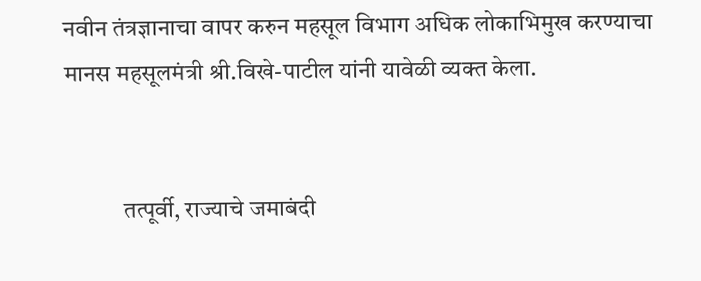नवीन तंत्रज्ञानाचा वापर करुन महसूल विभाग अधिक लोकाभिमुख करण्याचा मानस महसूलमंत्री श्री.विखे-पाटील यांनी यावेळी व्यक्त केला.


            तत्पूर्वी, राज्याचे जमाबंदी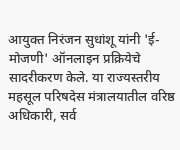आयुक्त निरंजन सुधांशू यांनी 'ई-मोजणी' ऑनलाइन प्रक्रियेचे सादरीकरण केले. या राज्यस्तरीय महसूल परिषदेस मंत्रालयातील वरिष्ठ अधिकारी, सर्व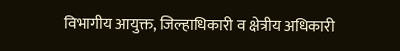विभागीय आयुक्त, जिल्हाधिकारी व क्षेत्रीय अधिकारी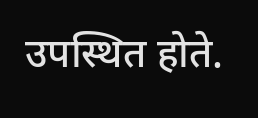उपस्थित होते.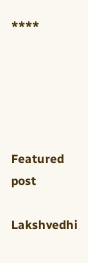****





Featured post

Lakshvedhi